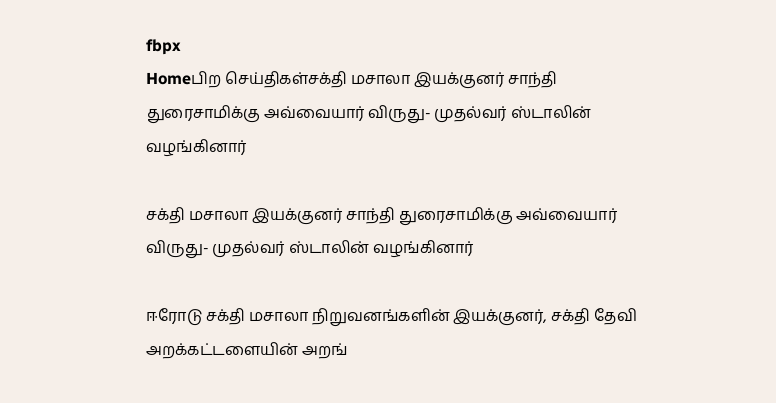fbpx
Homeபிற செய்திகள்சக்தி மசாலா இயக்குனர் சாந்தி துரைசாமிக்கு அவ்வையார் விருது- முதல்வர் ஸ்டாலின் வழங்கினார்

சக்தி மசாலா இயக்குனர் சாந்தி துரைசாமிக்கு அவ்வையார் விருது- முதல்வர் ஸ்டாலின் வழங்கினார்

ஈரோடு சக்தி மசாலா நிறுவனங்களின் இயக்குனர், சக்தி தேவி அறக்கட்டளையின் அறங்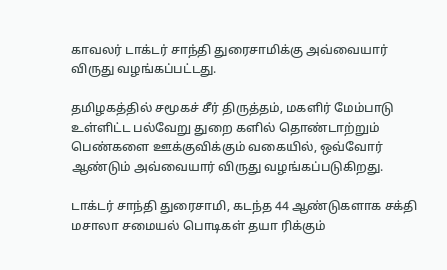காவலர் டாக்டர் சாந்தி துரைசாமிக்கு அவ்வையார் விருது வழங்கப்பட்டது.

தமிழகத்தில் சமூகச் சீர் திருத்தம், மகளிர் மேம்பாடு உள்ளிட்ட பல்வேறு துறை களில் தொண்டாற்றும் பெண்களை ஊக்குவிக்கும் வகையில், ஒவ்வோர் ஆண்டும் அவ்வையார் விருது வழங்கப்படுகிறது.

டாக்டர் சாந்தி துரைசாமி, கடந்த 44 ஆண்டுகளாக சக்தி மசாலா சமையல் பொடிகள் தயா ரிக்கும்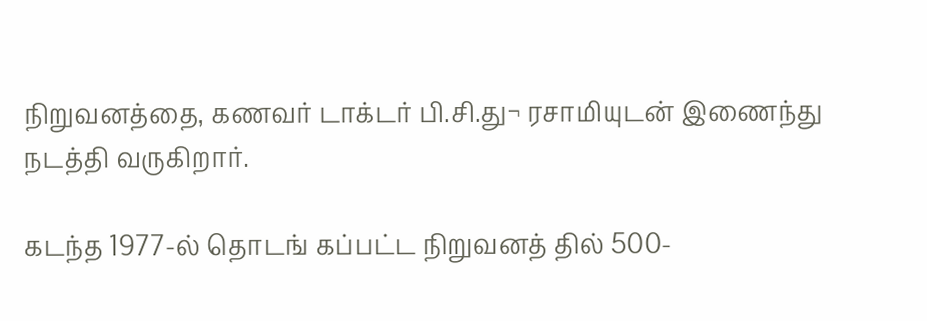நிறுவனத்தை, கணவர் டாக்டர் பி.சி.து¬ ரசாமியுடன் இணைந்து நடத்தி வருகிறார்.

கடந்த 1977-ல் தொடங் கப்பட்ட நிறுவனத் தில் 500-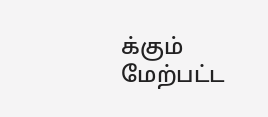க்கும் மேற்பட்ட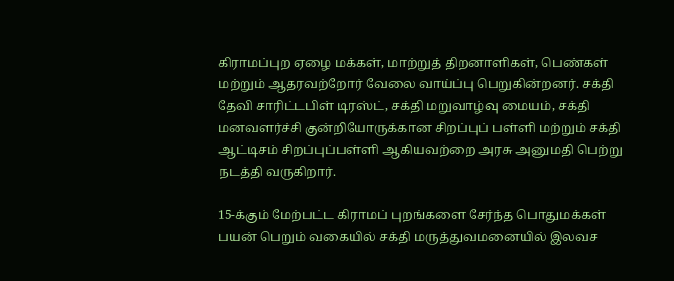கிராமப்புற ஏழை மக்கள், மாற்றுத் திறனாளிகள், பெண்கள் மற்றும் ஆதரவற்றோர் வேலை வாய்ப்பு பெறுகின்றனர். சக்தி தேவி சாரிட்டபிள் டிரஸ்ட், சக்தி மறுவாழ்வு மையம், சக்தி மனவளர்ச்சி குன்றியோருக்கான சிறப்புப் பள்ளி மற்றும் சக்தி ஆட்டிசம் சிறப்புப்பள்ளி ஆகியவற்றை அரசு அனுமதி பெற்று நடத்தி வருகிறார்.

15-க்கும் மேற்பட்ட கிராமப் புறங்களை சேர்ந்த பொதுமக்கள் பயன் பெறும் வகையில் சக்தி மருத்துவமனையில் இலவச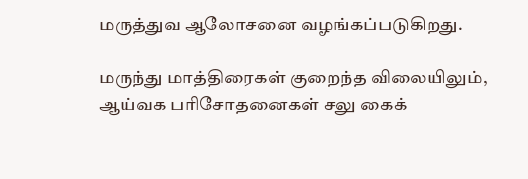மருத்துவ ஆலோசனை வழங்கப்படுகிறது.

மருந்து மாத்திரைகள் குறைந்த விலையிலும், ஆய்வக பரிசோதனைகள் சலு கைக்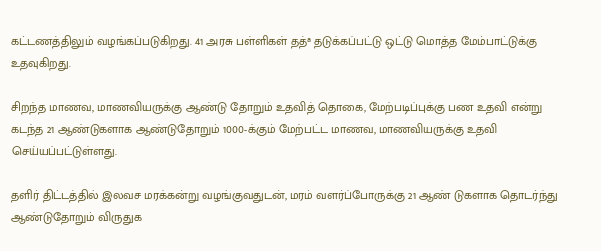கட்டணத்திலும் வழங்கப்படுகிறது. 41 அரசு பள்ளிகள் தத்ª தடுக்கப்பட்டு ஒட்டு மொத்த மேம்பாட்டுக்கு உதவுகிறது.

சிறந்த மாணவ, மாணவியருக்கு ஆண்டு தோறும் உதவித் தொகை, மேற்படிப்புக்கு பண உதவி என்று கடந்த 21 ஆண்டுகளாக ஆண்டுதோறும் 1000-க்கும் மேற்பட்ட மாணவ, மாணவியருக்கு உதவி செய்யப்பட்டுள்ளது.

தளிர் திட்டத்தில் இலவச மரக்கன்று வழங்குவதுடன், மரம் வளர்ப்போருக்கு 21 ஆண் டுகளாக தொடர்ந்து ஆண்டுதோறும் விருதுக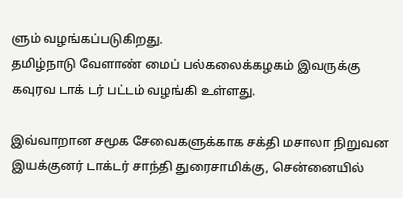ளும் வழங்கப்படுகிறது.
தமிழ்நாடு வேளாண் மைப் பல்கலைக்கழகம் இவருக்கு கவுரவ டாக் டர் பட்டம் வழங்கி உள்ளது.

இவ்வாறான சமூக சேவைகளுக்காக சக்தி மசாலா நிறுவன இயக்குனர் டாக்டர் சாந்தி துரைசாமிக்கு, சென்னையில்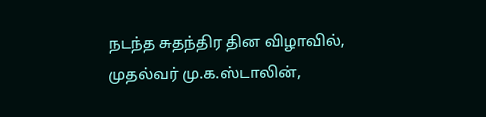நடந்த சுதந்திர தின விழாவில், முதல்வர் மு.க.ஸ்டாலின்,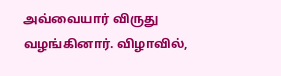அவ்வையார் விருது வழங்கினார். விழாவில்,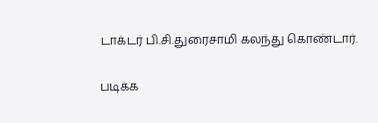டாக்டர் பி.சி.துரைசாமி கலந்து கொண்டார்.

படிக்க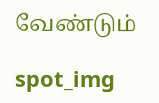வேண்டும்

spot_img